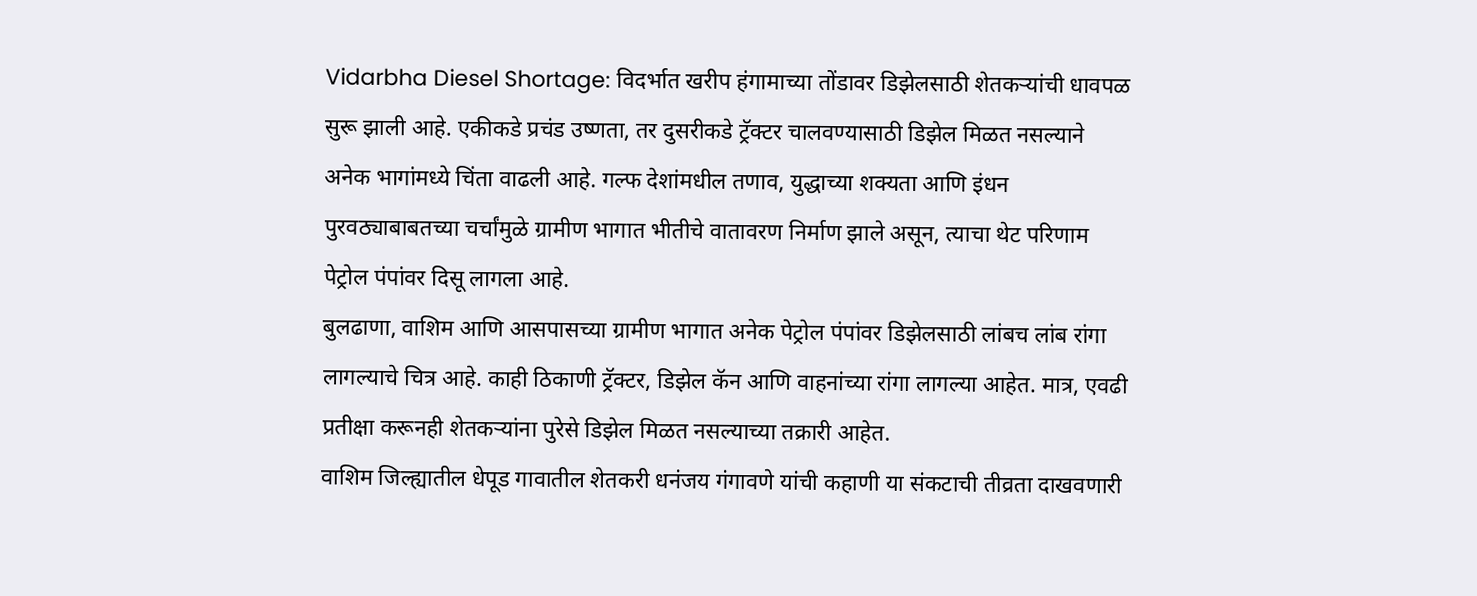Vidarbha Diesel Shortage: विदर्भात खरीप हंगामाच्या तोंडावर डिझेलसाठी शेतकऱ्यांची धावपळ सुरू झाली आहे. एकीकडे प्रचंड उष्णता, तर दुसरीकडे ट्रॅक्टर चालवण्यासाठी डिझेल मिळत नसल्याने अनेक भागांमध्ये चिंता वाढली आहे. गल्फ देशांमधील तणाव, युद्धाच्या शक्यता आणि इंधन पुरवठ्याबाबतच्या चर्चांमुळे ग्रामीण भागात भीतीचे वातावरण निर्माण झाले असून, त्याचा थेट परिणाम पेट्रोल पंपांवर दिसू लागला आहे.
बुलढाणा, वाशिम आणि आसपासच्या ग्रामीण भागात अनेक पेट्रोल पंपांवर डिझेलसाठी लांबच लांब रांगा लागल्याचे चित्र आहे. काही ठिकाणी ट्रॅक्टर, डिझेल कॅन आणि वाहनांच्या रांगा लागल्या आहेत. मात्र, एवढी प्रतीक्षा करूनही शेतकऱ्यांना पुरेसे डिझेल मिळत नसल्याच्या तक्रारी आहेत.
वाशिम जिल्ह्यातील धेपूड गावातील शेतकरी धनंजय गंगावणे यांची कहाणी या संकटाची तीव्रता दाखवणारी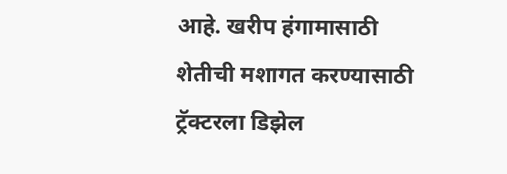आहे. खरीप हंगामासाठी शेतीची मशागत करण्यासाठी ट्रॅक्टरला डिझेल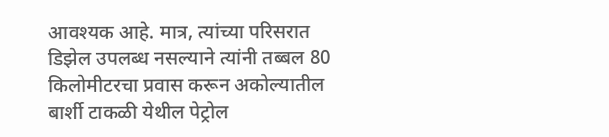आवश्यक आहे. मात्र, त्यांच्या परिसरात डिझेल उपलब्ध नसल्याने त्यांनी तब्बल 80 किलोमीटरचा प्रवास करून अकोल्यातील बार्शी टाकळी येथील पेट्रोल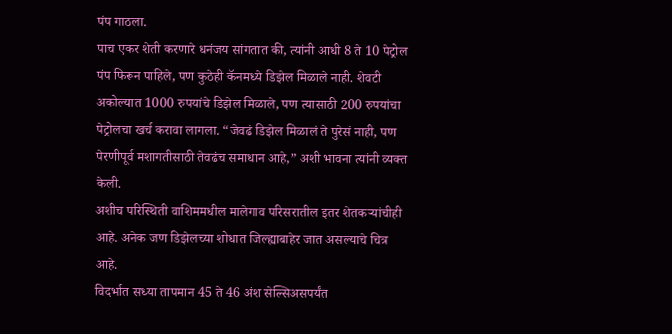पंप गाठला.
पाच एकर शेती करणारे धनंजय सांगतात की, त्यांनी आधी 8 ते 10 पेट्रोल पंप फिरून पाहिले, पण कुठेही कॅनमध्ये डिझेल मिळाले नाही. शेवटी अकोल्यात 1000 रुपयांचे डिझेल मिळाले, पण त्यासाठी 200 रुपयांचा पेट्रोलचा खर्च करावा लागला. “जेवढं डिझेल मिळालं ते पुरेसं नाही, पण पेरणीपूर्व मशागतीसाठी तेवढंच समाधान आहे,” अशी भावना त्यांनी व्यक्त केली.
अशीच परिस्थिती वाशिममधील मालेगाव परिसरातील इतर शेतकऱ्यांचीही आहे. अनेक जण डिझेलच्या शोधात जिल्ह्याबाहेर जात असल्याचे चित्र आहे.
विदर्भात सध्या तापमान 45 ते 46 अंश सेल्सिअसपर्यंत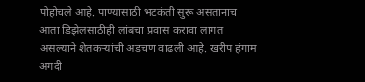पोहोचले आहे. पाण्यासाठी भटकंती सुरू असतानाच आता डिझेलसाठीही लांबचा प्रवास करावा लागत असल्याने शेतकऱ्यांची अडचण वाढली आहे. खरीप हंगाम अगदी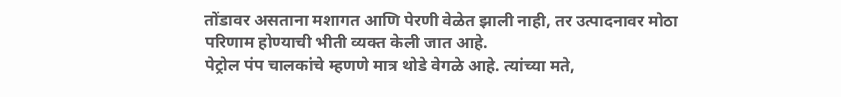तोंडावर असताना मशागत आणि पेरणी वेळेत झाली नाही, तर उत्पादनावर मोठा परिणाम होण्याची भीती व्यक्त केली जात आहे.
पेट्रोल पंप चालकांचे म्हणणे मात्र थोडे वेगळे आहे. त्यांच्या मते,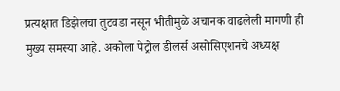प्रत्यक्षात डिझेलचा तुटवडा नसून भीतीमुळे अचानक वाढलेली मागणी ही मुख्य समस्या आहे. अकोला पेट्रोल डीलर्स असोसिएशनचे अध्यक्ष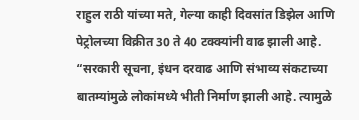राहुल राठी यांच्या मते, गेल्या काही दिवसांत डिझेल आणि पेट्रोलच्या विक्रीत 30 ते 40 टक्क्यांनी वाढ झाली आहे. “सरकारी सूचना, इंधन दरवाढ आणि संभाव्य संकटाच्या बातम्यांमुळे लोकांमध्ये भीती निर्माण झाली आहे. त्यामुळे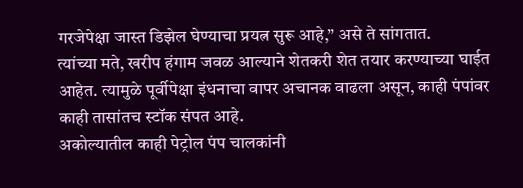गरजेपेक्षा जास्त डिझेल घेण्याचा प्रयत्न सुरू आहे,” असे ते सांगतात.
त्यांच्या मते, खरीप हंगाम जवळ आल्याने शेतकरी शेत तयार करण्याच्या घाईत आहेत. त्यामुळे पूर्वीपेक्षा इंधनाचा वापर अचानक वाढला असून, काही पंपांवर काही तासांतच स्टॉक संपत आहे.
अकोल्यातील काही पेट्रोल पंप चालकांनी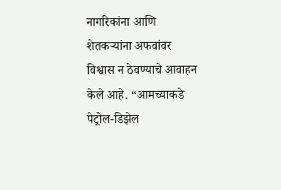नागरिकांना आणि शेतकऱ्यांना अफवांवर विश्वास न ठेवण्याचे आवाहन केले आहे. “आमच्याकडे पेट्रोल-डिझेल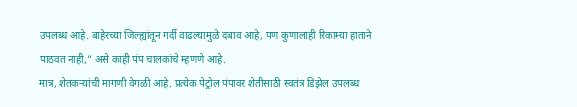उपलब्ध आहे. बाहेरच्या जिल्ह्यांतून गर्दी वाढल्यामुळे दबाव आहे, पण कुणालाही रिकाम्या हाताने पाठवत नाही,” असे काही पंप चालकांचे म्हणणे आहे.
मात्र, शेतकऱ्यांची मागणी वेगळी आहे. प्रत्येक पेट्रोल पंपावर शेतीसाठी स्वतंत्र डिझेल उपलब्ध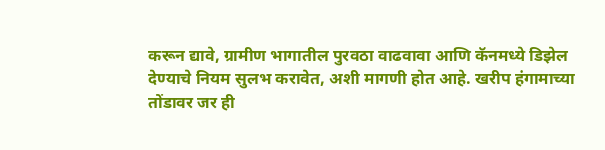करून द्यावे, ग्रामीण भागातील पुरवठा वाढवावा आणि कॅनमध्ये डिझेल देण्याचे नियम सुलभ करावेत, अशी मागणी होत आहे. खरीप हंगामाच्या तोंडावर जर ही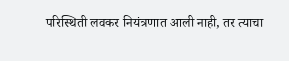परिस्थिती लवकर नियंत्रणात आली नाही, तर त्याचा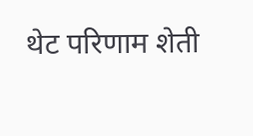थेट परिणाम शेती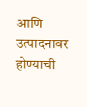आणि उत्पादनावर होण्याची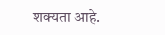शक्यता आहे.